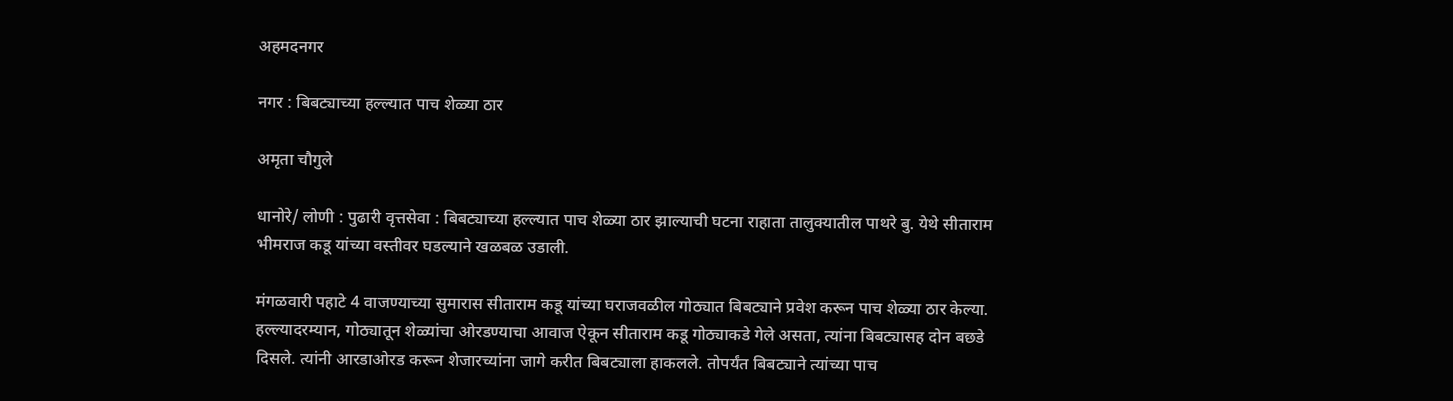अहमदनगर

नगर : बिबट्याच्या हल्ल्यात पाच शेळ्या ठार

अमृता चौगुले

धानोरे/ लोणी : पुढारी वृत्तसेवा : बिबट्याच्या हल्ल्यात पाच शेळ्या ठार झाल्याची घटना राहाता तालुक्यातील पाथरे बु. येथे सीताराम भीमराज कडू यांच्या वस्तीवर घडल्याने खळबळ उडाली.

मंगळवारी पहाटे 4 वाजण्याच्या सुमारास सीताराम कडू यांच्या घराजवळील गोठ्यात बिबट्याने प्रवेश करून पाच शेळ्या ठार केल्या. हल्ल्यादरम्यान, गोठ्यातून शेळ्यांचा ओरडण्याचा आवाज ऐकून सीताराम कडू गोठ्याकडे गेले असता, त्यांना बिबट्यासह दोन बछडे दिसले. त्यांनी आरडाओरड करून शेजारच्यांना जागे करीत बिबट्याला हाकलले. तोपर्यंत बिबट्याने त्यांच्या पाच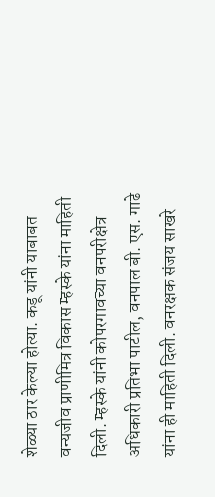शेळ्या ठार केल्या होत्या. कडू यांनी याबाबत वन्यजीव प्राणीमित्र विकास म्हस्के यांना माहिती दिली. म्हस्के यांनी कोपरगावच्या वनपरीक्षेत्र अधिकारी प्रतिभा पाटील, वनपाल बी. एस. गाढे यांना ही माहिती दिली. वनरक्षक संजय साखरे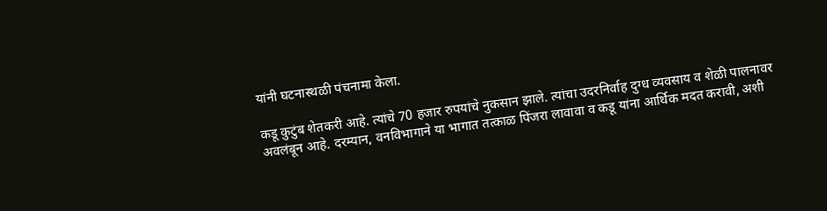यांनी घटनास्थळी पंचनामा केला.

कडू कुटुंब शेतकरी आहे. त्यांचे 70 हजार रुपयांचे नुकसान झाले. त्यांचा उदरनिर्वाह दुग्ध व्यवसाय व शेळी पालनावर अवलंबून आहे. दरम्यान, वनविभागाने या भागात तत्काळ पिंजरा लावावा व कडू यांना आर्थिक मदत करावी, अशी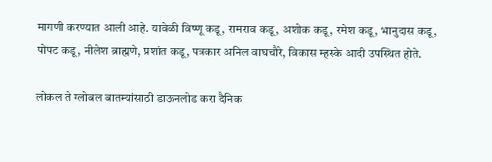मागणी करण्यात आली आहे. यावेळी विष्णू कडू, रामराव कडू, अशोक कडू, रमेश कडू, भानुदास कडू, पोपट कडू, नीलेश ब्राह्मणे, प्रशांत कडू, पत्रकार अनिल वाघचौरे, विकास म्हस्के आदी उपस्थित होते.

लोकल ते ग्लोबल बातम्यांसाठी डाऊनलोड करा दैनिक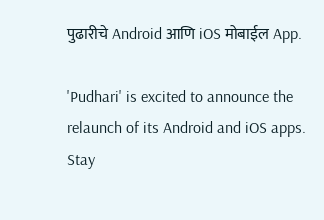पुढारीचे Android आणि iOS मोबाईल App.

'Pudhari' is excited to announce the relaunch of its Android and iOS apps. Stay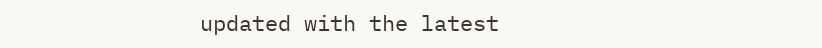updated with the latest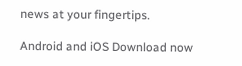news at your fingertips.

Android and iOS Download now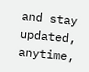and stay updated, anytime,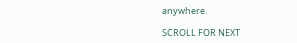anywhere.

SCROLL FOR NEXT